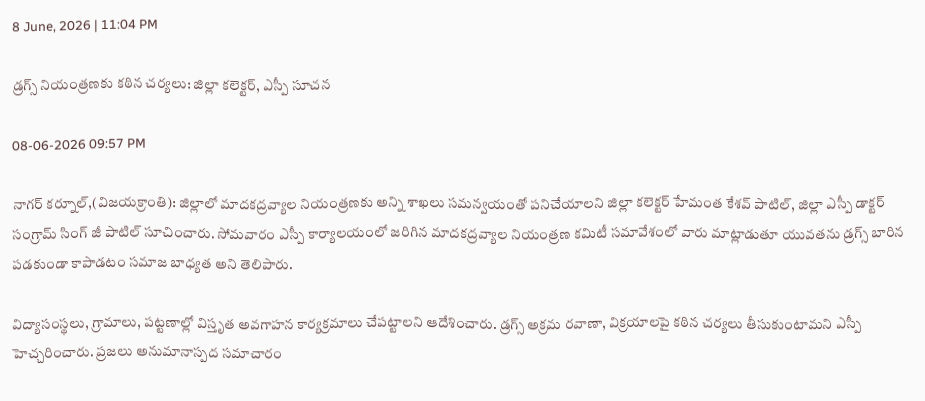8 June, 2026 | 11:04 PM

డ్రగ్స్ నియంత్రణకు కఠిన చర్యలు: జిల్లా కలెక్టర్, ఎస్పీ సూచన

08-06-2026 09:57 PM

నాగర్‌ కర్నూల్,(విజయక్రాంతి): జిల్లాలో మాదకద్రవ్యాల నియంత్రణకు అన్ని శాఖలు సమన్వయంతో పనిచేయాలని జిల్లా కలెక్టర్ హేమంత కేశవ్ పాటిల్, జిల్లా ఎస్పీ డాక్టర్ సంగ్రామ్ సింగ్ జీ పాటిల్ సూచించారు. సోమవారం ఎస్పీ కార్యాలయంలో జరిగిన మాదకద్రవ్యాల నియంత్రణ కమిటీ సమావేశంలో వారు మాట్లాడుతూ యువతను డ్రగ్స్ బారిన పడకుండా కాపాడటం సమాజ బాధ్యత అని తెలిపారు.

విద్యాసంస్థలు, గ్రామాలు, పట్టణాల్లో విస్తృత అవగాహన కార్యక్రమాలు చేపట్టాలని ఆదేశించారు. డ్రగ్స్ అక్రమ రవాణా, విక్రయాలపై కఠిన చర్యలు తీసుకుంటామని ఎస్పీ హెచ్చరించారు. ప్రజలు అనుమానాస్పద సమాచారం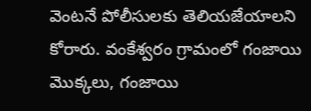వెంటనే పోలీసులకు తెలియజేయాలని కోరారు. వంకేశ్వరం గ్రామంలో గంజాయి మొక్కలు, గంజాయి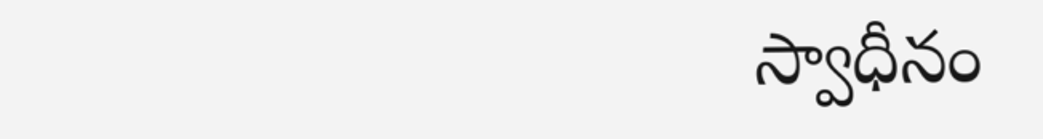స్వాధీనం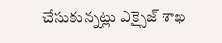చేసుకున్నట్లు ఎక్సైజ్ శాఖ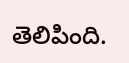తెలిపింది.